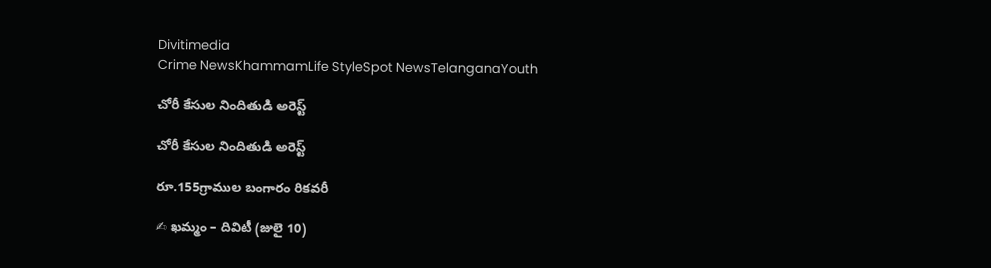Divitimedia
Crime NewsKhammamLife StyleSpot NewsTelanganaYouth

చోరీ కేసుల నిందితుడి అరెస్ట్

చోరీ కేసుల నిందితుడి అరెస్ట్

రూ.155గ్రాముల బంగారం రికవరీ

✍ ఖమ్మం – దివిటీ (జులై 10)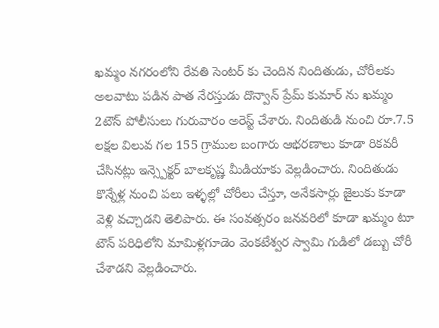ఖమ్మం నగరంలోని రేవతి సెంటర్ కు చెందిన నిందితుడు, చోరీలకు అలవాటు పడిన పాత నేరస్తుడు దొన్వాన్ ప్రేమ్ కుమార్ ను ఖమ్మం 2టౌన్ పోలీసులు గురువారం అరెస్ట్ చేశారు. నిందితుడి నుంచి రూ.7.5 లక్షల విలువ గల 155 గ్రాముల బంగారు ఆభరణాలు కూడా రికవరీ చేసినట్లు ఇన్స్పెక్టర్ బాలకృష్ణ మీడియాకు వెల్లడించారు. నిందితుడు కొన్నేళ్ల నుంచి పలు ఇళ్ళల్లో చోరీలు చేస్తూ, అనేకసార్లు జైలుకు కూడా వెళ్లి వచ్చాడని తెలిపారు. ఈ సంవత్సరం జనవరిలో కూడా ఖమ్మం టూ టౌన్ పరిధిలోని మామిళ్లగూడెం వెంకటేశ్వర స్వామి గుడిలో డబ్బు చోరీ చేశాడని వెల్లడించారు.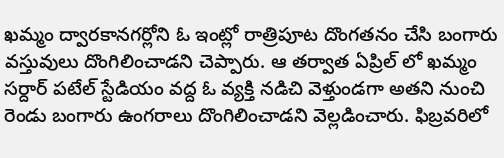ఖమ్మం ద్వారకానగర్లోని ఓ ఇంట్లో రాత్రిపూట దొంగతనం చేసి బంగారు వస్తువులు దొంగిలించాడని చెప్పారు. ఆ తర్వాత ఏప్రిల్ లో ఖమ్మం సర్దార్ పటేల్ స్టేడియం వద్ద ఓ వ్యక్తి నడిచి వెళ్తుండగా అతని నుంచి రెండు బంగారు ఉంగరాలు దొంగిలించాడని వెల్లడించారు. ఫిబ్రవరిలో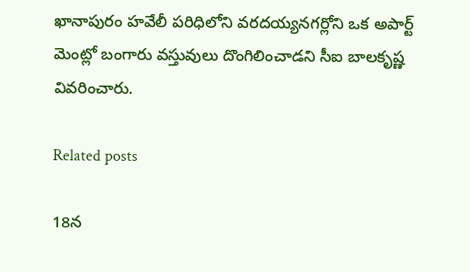ఖానాపురం హవేలీ పరిధిలోని వరదయ్యనగర్లోని ఒక అపార్ట్ మెంట్లో బంగారు వస్తువులు దొంగిలించాడని సీఐ బాలకృష్ణ వివరించారు.

Related posts

18న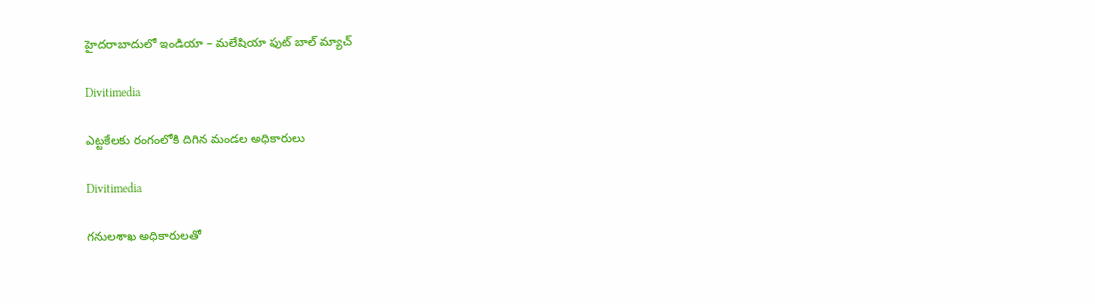హైదరాబాదులో ఇండియా – మలేషియా ఫుట్ బాల్ మ్యాచ్

Divitimedia

ఎట్టకేలకు రంగంలోకి దిగిన మండల అధికారులు

Divitimedia

గనులశాఖ అధికారులతో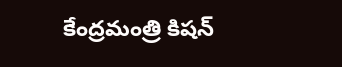కేంద్రమంత్రి కిషన్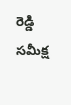రెడ్డి సమీక్ష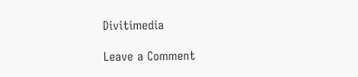Divitimedia

Leave a Comment